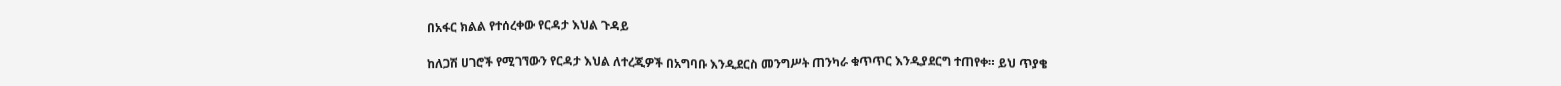በአፋር ክልል የተሰረቀው የርዳታ እህል ጉዳይ

ከለጋሽ ሀገሮች የሚገኘውን የርዳታ እህል ለተረጂዎች በአግባቡ እንዲደርስ መንግሥት ጠንካራ ቁጥጥር እንዲያደርግ ተጠየቀ። ይህ ጥያቄ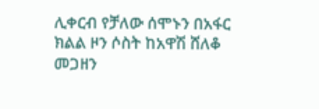ሊቀርብ የቻለው ሰሞኑን በአፋር ክልል ዞን ሶስት ከአዋሽ ሸለቆ መጋዘን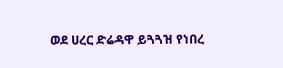ወደ ሀረር ድሬዳዋ ይጓጓዝ የነበረ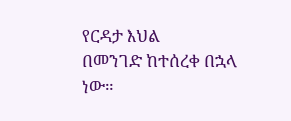የርዳታ እህል
በመንገድ ከተሰረቀ በኋላ ነው።